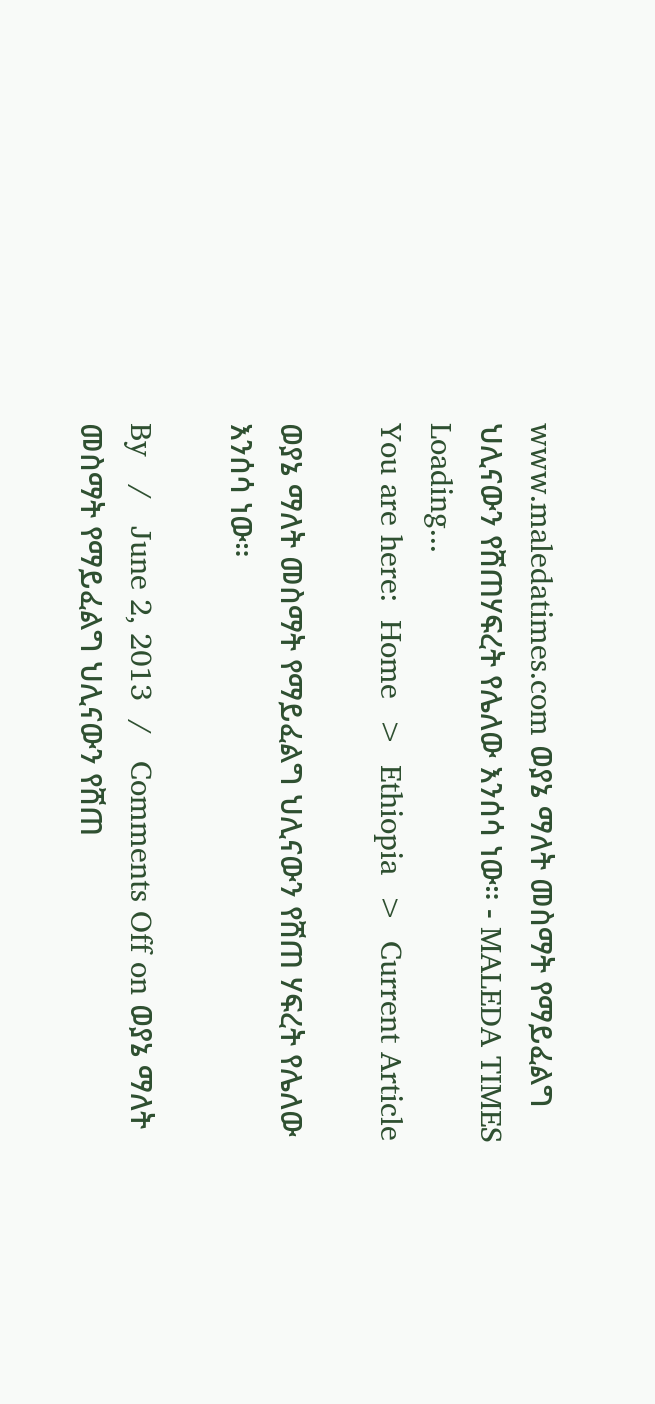www.maledatimes.com ወያኔ ማለት መስማት የማይፈልግ ህሊናውን የሸጠሃፍረት የሌለው እንሰሳ ነው። - MALEDA TIMES
Loading...
You are here:  Home  >  Ethiopia  >  Current Article

ወያኔ ማለት መስማት የማይፈልግ ህሊናውን የሸጠ ሃፍረት የሌለው እንሰሳ ነው።

By   /   June 2, 2013  /   Comments Off on ወያኔ ማለት መስማት የማይፈልግ ህሊናውን የሸጠ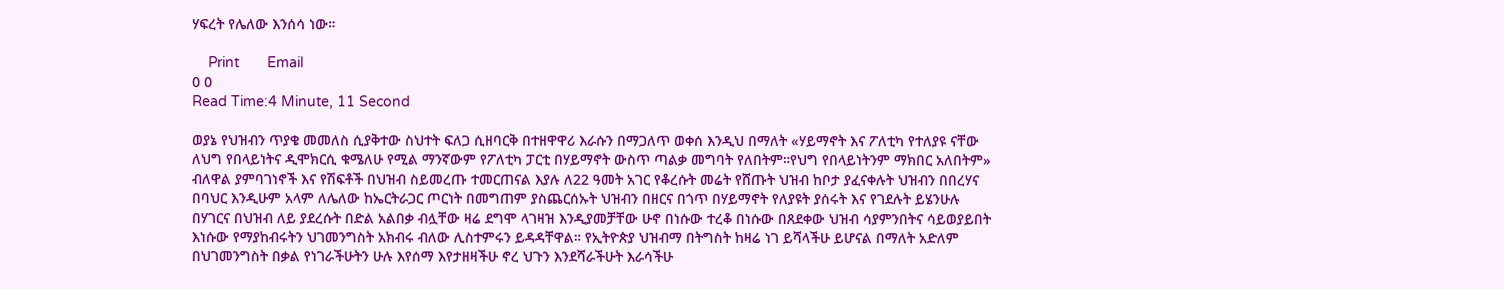ሃፍረት የሌለው እንሰሳ ነው።

    Print       Email
0 0
Read Time:4 Minute, 11 Second

ወያኔ የህዝብን ጥያቄ መመለስ ሲያቅተው ስህተት ፍለጋ ሲዘባርቅ በተዘዋዋሪ እራሱን በማጋለጥ ወቀሰ እንዲህ በማለት «ሃይማኖት እና ፖለቲካ የተለያዩ ናቸው ለህግ የበላይነትና ዲሞክርሲ ቁሜለሁ የሚል ማንኛውም የፖለቲካ ፓርቲ በሃይማኖት ውስጥ ጣልቃ መግባት የለበትም።የህግ የበላይነትንም ማክበር አለበትም» ብለዋል ያምባገነኖች እና የሽፍቶች በህዝብ ስይመረጡ ተመርጠናል እያሉ ለ22 ዓመት አገር የቆረሱት መሬት የሸጡት ህዝብ ከቦታ ያፈናቀሉት ህዝብን በበረሃና በባህር እንዲሁም አላም ለሌለው ከኤርትራጋር ጦርነት በመግጠም ያስጨርሰኡት ህዝብን በዘርና በጎጥ በሃይማኖት የለያዩት ያሰሩት እና የገደሉት ይሄንሁሉ በሃገርና በህዝብ ለይ ያደረሱት በድል አልበቃ ብሏቸው ዛሬ ደግሞ ላገዛዝ እንዲያመቻቸው ሁኖ በነሱው ተረቆ በነሱው በጸደቀው ህዝብ ሳያምንበትና ሳይወያይበት እነሱው የማያከብሩትን ህገመንግስት አክብሩ ብለው ሊስተምሩን ይዳዳቸዋል። የኢትዮጵያ ህዝብማ በትግስት ከዛሬ ነገ ይሻላችሁ ይሆናል በማለት አድለም በህገመንግስት በቃል የነገራችሁትን ሁሉ እየሰማ እየታዘዛችሁ ኖረ ህጉን እንደሻራችሁት እራሳችሁ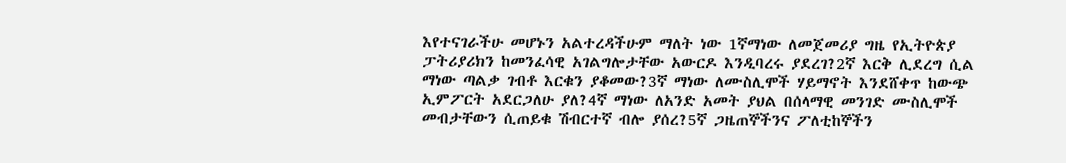እየተናገራችሁ መሆኑን አልተረዳችሁም ማለት ነው 1ኛማነው ለመጀመሪያ ግዜ የኢትዮጵያ ፓትሪያሪክን ከመንፈሳዊ አገልግሎታቸው አውርዶ እንዲባረሩ ያደረገ?2ኛ እርቅ ሊደረግ ሲል ማነው ጣልቃ ገብቶ እርቁን ያቆመው?3ኛ ማነው ለሙስሊሞች ሃይማኖት እንደሸቀጥ ከውጭ ኢምፖርት አደርጋለሁ ያለ?4ኛ ማነው ለአንድ አመት ያህል በሰላማዊ መንገድ ሙስሊሞች መብታቸውን ሲጠይቁ ሽብርተኛ ብሎ ያሰረ?5ኛ ጋዜጠኞችንና ፖለቲከኞችን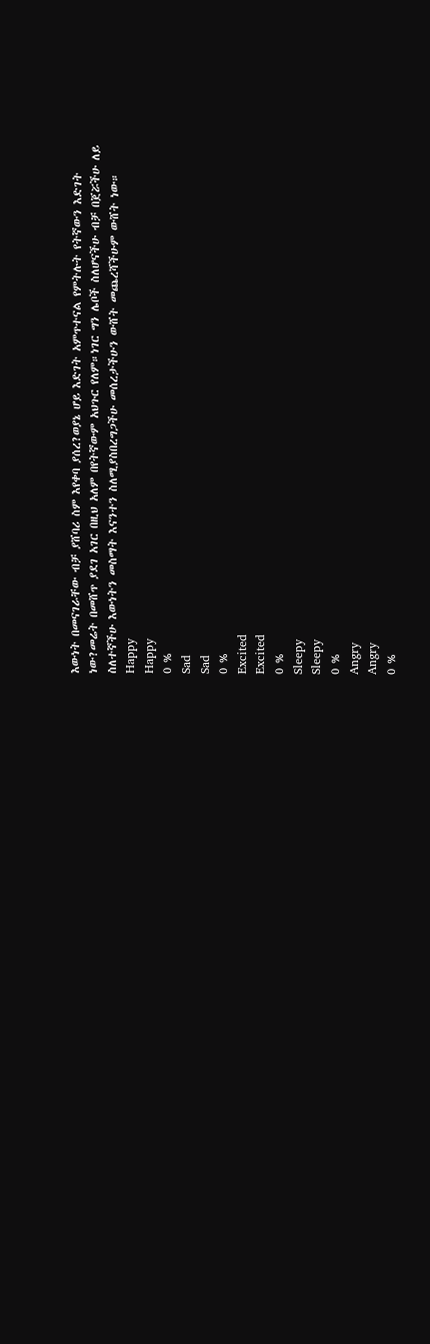እውነት በመናገራቸው ብቻ ያሸባሪ ስም እየቀባ ያሰረ?ወያኔ ሆይ እድገት አምጥተናል የምትሉት የትኛውን እድገት ነው?መሬት በመሸጥ ያደገ አገር በዚህ አለም በየትኛውም አህጉር የለም።ነገር ግን ሌቦች ስለሆናችሁ ብቻ በጀሯችሁ ለይ ስለተኛችሁ እውነትን መስማት እናንተን ስለሚያስበረግጋችሁ መሰረታችሁን ውሸት መጨረሻችሁም ውሸት ነው።
Happy
Happy
0 %
Sad
Sad
0 %
Excited
Excited
0 %
Sleepy
Sleepy
0 %
Angry
Angry
0 %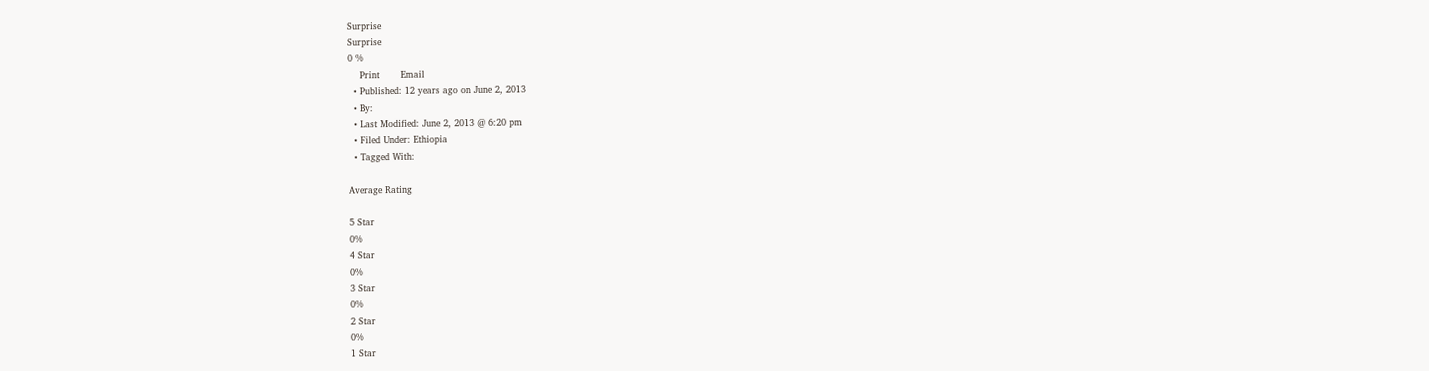Surprise
Surprise
0 %
    Print       Email
  • Published: 12 years ago on June 2, 2013
  • By:
  • Last Modified: June 2, 2013 @ 6:20 pm
  • Filed Under: Ethiopia
  • Tagged With:

Average Rating

5 Star
0%
4 Star
0%
3 Star
0%
2 Star
0%
1 Star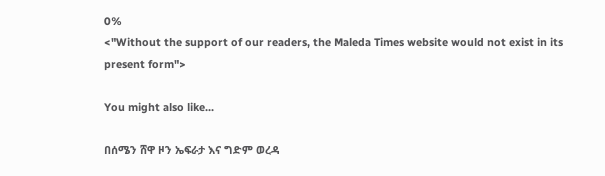0%
<"Without the support of our readers, the Maleda Times website would not exist in its present form">

You might also like...

በሰሜን ሸዋ ዞን ኤፍራታ እና ግድም ወረዳ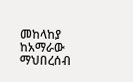መከላከያ ከአማራው ማህበረሰብ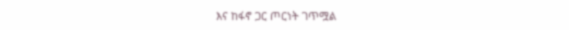እና ከፋኖ ጋር ጦርነት ገጥሟል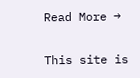Read More →

This site is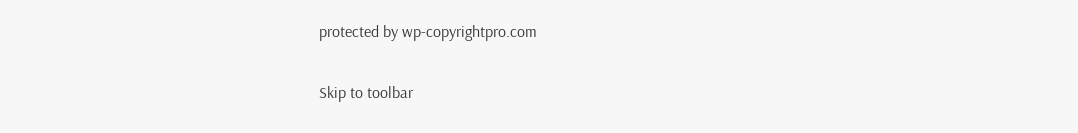protected by wp-copyrightpro.com

Skip to toolbar